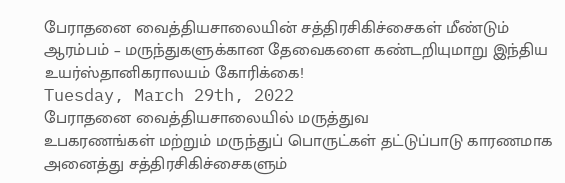பேராதனை வைத்தியசாலையின் சத்திரசிகிச்சைகள் மீண்டும் ஆரம்பம் – மருந்துகளுக்கான தேவைகளை கண்டறியுமாறு இந்திய உயர்ஸ்தானிகராலயம் கோரிக்கை!
Tuesday, March 29th, 2022
பேராதனை வைத்தியசாலையில் மருத்துவ
உபகரணங்கள் மற்றும் மருந்துப் பொருட்கள் தட்டுப்பாடு காரணமாக அனைத்து சத்திரசிகிச்சைகளும்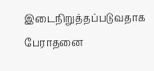இடைநிறுத்தப்படுவதாக பேராதனை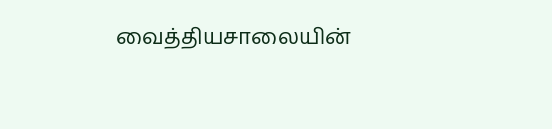வைத்தியசாலையின்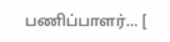பணிப்பாளர்... [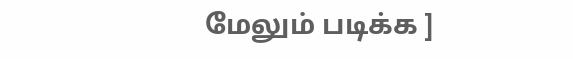மேலும் படிக்க ]